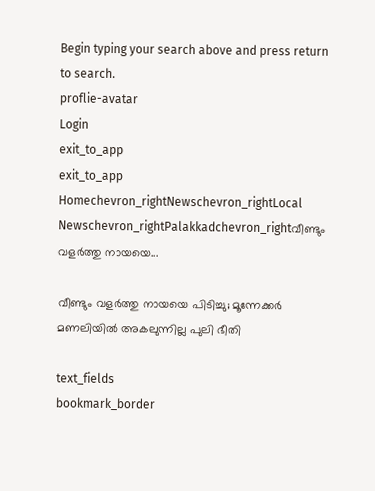Begin typing your search above and press return to search.
proflie-avatar
Login
exit_to_app
exit_to_app
Homechevron_rightNewschevron_rightLocal Newschevron_rightPalakkadchevron_rightവീണ്ടും വളർത്തു നായയെ...

വീണ്ടും വളർത്തു നായയെ പിടിച്ചു; മൂന്നേക്കർ മണലിയിൽ അകലുന്നില്ല പുലി ഭീതി

text_fields
bookmark_border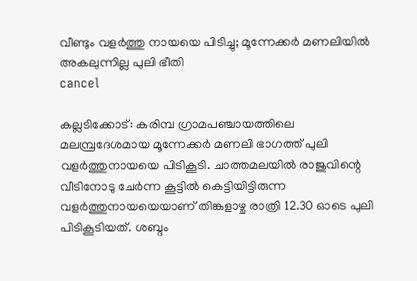വീണ്ടും വളർത്തു നായയെ പിടിച്ചു; മൂന്നേക്കർ മണലിയിൽ അകലുന്നില്ല പുലി ഭീതി
cancel

കല്ലടിക്കോട്: കരിമ്പ ഗ്രാമപഞ്ചായത്തിലെ മലമ്പ്രദേശമായ മൂന്നേക്കർ മണലി ഭാഗത്ത് പുലി വളർത്തുനായയെ പിടികൂടി. ചാത്തമലയിൽ രാജുവിന്റെ വീടിനോടു ചേർന്ന കൂട്ടിൽ കെട്ടിയിട്ടിരുന്ന വളർത്തുനായയെയാണ് തിങ്കളാഴ്ച രാത്രി 12.30 ഓടെ പുലി പിടികൂടിയത്. ശബ്ദം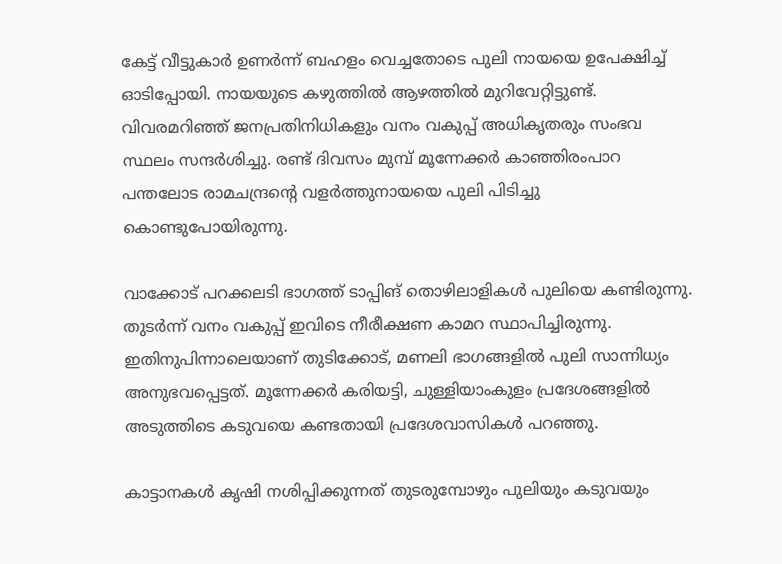കേട്ട് വീട്ടുകാർ ഉണർന്ന് ബഹളം വെച്ചതോടെ പുലി നായയെ ഉപേക്ഷിച്ച് ഓടിപ്പോയി. നായയുടെ കഴുത്തിൽ ആഴത്തിൽ മുറിവേറ്റിട്ടുണ്ട്. വിവരമറിഞ്ഞ് ജനപ്രതിനിധികളും വനം വകുപ്പ് അധികൃതരും സംഭവ സ്ഥലം സന്ദർശിച്ചു. രണ്ട് ദിവസം മുമ്പ് മൂന്നേക്കർ കാഞ്ഞിരംപാറ പന്തലോട രാമചന്ദ്രന്റെ വളർത്തുനായയെ പുലി പിടിച്ചു കൊണ്ടുപോയിരുന്നു.

വാക്കോട് പറക്കലടി ഭാഗത്ത് ടാപ്പിങ് തൊഴിലാളികൾ പുലിയെ കണ്ടിരുന്നു. തുടർന്ന് വനം വകുപ്പ് ഇവിടെ നീരീക്ഷണ കാമറ സ്ഥാപിച്ചിരുന്നു. ഇതിനുപിന്നാലെയാണ് തുടിക്കോട്, മണലി ഭാഗങ്ങളിൽ പുലി സാന്നിധ്യം അനുഭവപ്പെട്ടത്. മൂന്നേക്കർ കരിയട്ടി, ചുള്ളിയാംകുളം പ്രദേശങ്ങളിൽ അടുത്തിടെ കടുവയെ കണ്ടതായി പ്രദേശവാസികൾ പറഞ്ഞു.

കാട്ടാനകൾ കൃഷി നശിപ്പിക്കുന്നത് തുടരുമ്പോഴും പുലിയും കടുവയും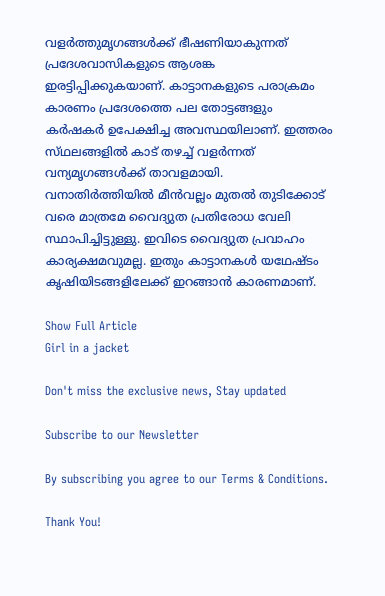വളർത്തുമൃഗങ്ങൾക്ക് ഭീഷണിയാകുന്നത് പ്രദേശവാസികളുടെ ആശങ്ക ഇരട്ടിപ്പിക്കുകയാണ്. കാട്ടാനകളുടെ പരാക്രമം കാരണം പ്രദേശത്തെ പല തോട്ടങ്ങളും കർഷകർ ഉപേക്ഷിച്ച അവസ്ഥയിലാണ്. ഇത്തരം സ്‌ഥലങ്ങളിൽ കാട് തഴച്ച് വളർന്നത് വന്യമൃഗങ്ങൾക്ക് താവളമായി. വനാതിർത്തിയിൽ മീൻവല്ലം മുതൽ തുടിക്കോട് വരെ മാത്രമേ വൈദ്യുത പ്രതിരോധ വേലി സ്ഥാപിച്ചിട്ടുള്ളു. ഇവിടെ വൈദ്യുത പ്രവാഹം കാര്യക്ഷമവുമല്ല. ഇതും കാട്ടാനകൾ യഥേഷ്‌ടം കൃഷിയിടങ്ങളിലേക്ക് ഇറങ്ങാൻ കാരണമാണ്.

Show Full Article
Girl in a jacket

Don't miss the exclusive news, Stay updated

Subscribe to our Newsletter

By subscribing you agree to our Terms & Conditions.

Thank You!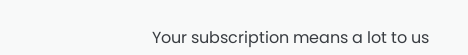Your subscription means a lot to us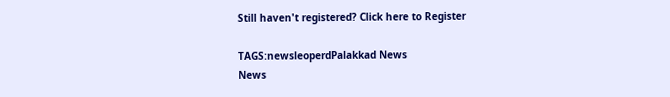Still haven't registered? Click here to Register

TAGS:newsleoperdPalakkad News
News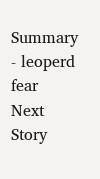Summary - leoperd fear
Next Story